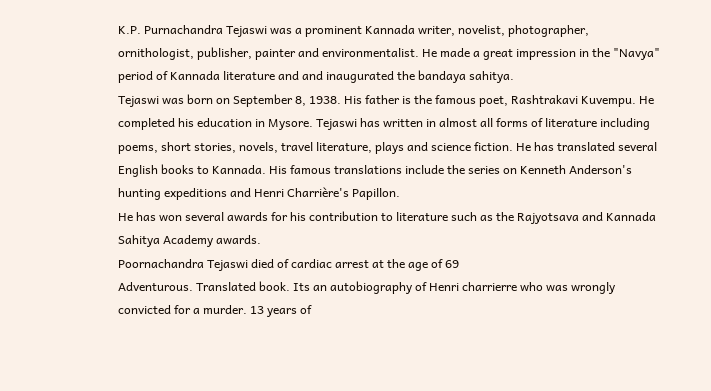K.P. Purnachandra Tejaswi was a prominent Kannada writer, novelist, photographer, ornithologist, publisher, painter and environmentalist. He made a great impression in the "Navya" period of Kannada literature and and inaugurated the bandaya sahitya.
Tejaswi was born on September 8, 1938. His father is the famous poet, Rashtrakavi Kuvempu. He completed his education in Mysore. Tejaswi has written in almost all forms of literature including poems, short stories, novels, travel literature, plays and science fiction. He has translated several English books to Kannada. His famous translations include the series on Kenneth Anderson's hunting expeditions and Henri Charrière's Papillon.
He has won several awards for his contribution to literature such as the Rajyotsava and Kannada Sahitya Academy awards.
Poornachandra Tejaswi died of cardiac arrest at the age of 69
Adventurous. Translated book. Its an autobiography of Henri charrierre who was wrongly convicted for a murder. 13 years of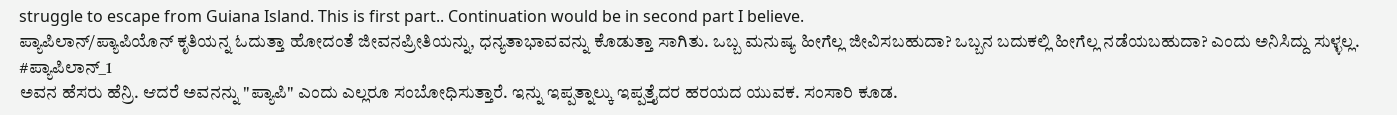struggle to escape from Guiana Island. This is first part.. Continuation would be in second part I believe.
ಪ್ಯಾಪಿಲಾನ್/ಪ್ಯಾಪಿಯೊನ್ ಕೃತಿಯನ್ನ ಓದುತ್ತಾ ಹೋದಂತೆ ಜೀವನಪ್ರೀತಿಯನ್ನು, ಧನ್ಯತಾಭಾವವನ್ನು ಕೊಡುತ್ತಾ ಸಾಗಿತು. ಒಬ್ಬ ಮನುಷ್ಯ ಹೀಗೆಲ್ಲ ಜೀವಿಸಬಹುದಾ? ಒಬ್ಬನ ಬದುಕಲ್ಲಿ ಹೀಗೆಲ್ಲ ನಡೆಯಬಹುದಾ? ಎಂದು ಅನಿಸಿದ್ದು ಸುಳ್ಳಲ್ಲ.
#ಪ್ಯಾಪಿಲಾನ್_1
ಅವನ ಹೆಸರು ಹೆನ್ರಿ. ಆದರೆ ಅವನನ್ನು "ಪ್ಯಾಪಿ" ಎಂದು ಎಲ್ಲರೂ ಸಂಬೋಧಿಸುತ್ತಾರೆ. ಇನ್ನು ಇಪ್ಪತ್ನಾಲ್ಕು ಇಪ್ಪತ್ತೈದರ ಹರಯದ ಯುವಕ. ಸಂಸಾರಿ ಕೂಡ.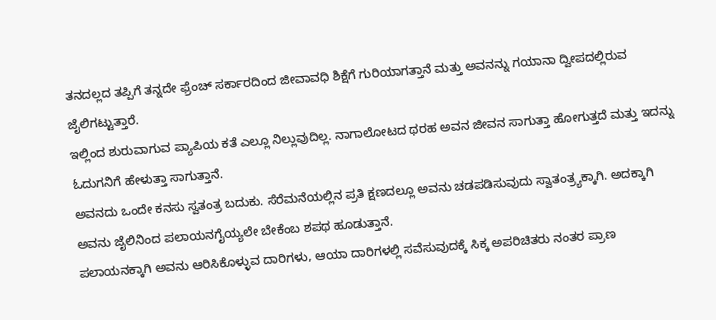ತನದಲ್ಲದ ತಪ್ಪಿಗೆ ತನ್ನದೇ ಫ್ರೆಂಚ್ ಸರ್ಕಾರದಿಂದ ಜೀವಾವಧಿ ಶಿಕ್ಷೆಗೆ ಗುರಿಯಾಗತ್ತಾನೆ ಮತ್ತು ಅವನನ್ನು ಗಯಾನಾ ದ್ವೀಪದಲ್ಲಿರುವ ಜೈಲಿಗಟ್ಟುತ್ತಾರೆ.
ಇಲ್ಲಿಂದ ಶುರುವಾಗುವ ಪ್ಯಾಪಿಯ ಕತೆ ಎಲ್ಲೂ ನಿಲ್ಲುವುದಿಲ್ಲ. ನಾಗಾಲೋಟದ ಥರಹ ಅವನ ಜೀವನ ಸಾಗುತ್ತಾ ಹೋಗುತ್ತದೆ ಮತ್ತು ಇದನ್ನು ಓದುಗನಿಗೆ ಹೇಳುತ್ತಾ ಸಾಗುತ್ತಾನೆ.
ಅವನದು ಒಂದೇ ಕನಸು ಸ್ವತಂತ್ರ ಬದುಕು. ಸೆರೆಮನೆಯಲ್ಲಿನ ಪ್ರತಿ ಕ್ಷಣದಲ್ಲೂ ಅವನು ಚಡಪಡಿಸುವುದು ಸ್ವಾತಂತ್ರ್ಯಕ್ಕಾಗಿ. ಅದಕ್ಕಾಗಿ ಅವನು ಜೈಲಿನಿಂದ ಪಲಾಯನಗೈಯ್ಯಲೇ ಬೇಕೆಂಬ ಶಪಥ ಹೂಡುತ್ತಾನೆ.
ಪಲಾಯನಕ್ಕಾಗಿ ಅವನು ಆರಿಸಿಕೊಳ್ಳುವ ದಾರಿಗಳು, ಆಯಾ ದಾರಿಗಳಲ್ಲಿ ಸವೆಸುವುದಕ್ಕೆ ಸಿಕ್ಕ ಅಪರಿಚಿತರು ನಂತರ ಪ್ರಾಣ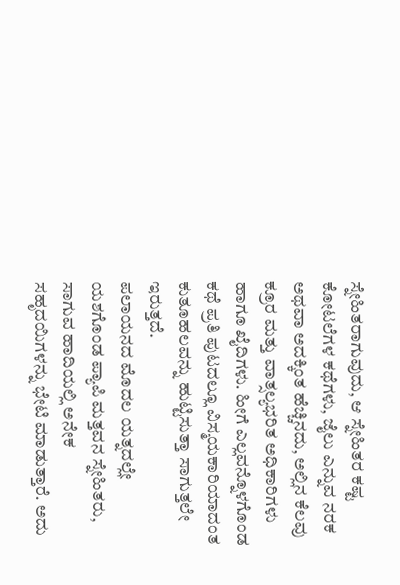ಸ್ನೇಹಿತರಾಗುವುದು, ಆ ಸ್ನೇಹಿತರ ಕಷ್ಟ ಕೋಟಲೆಗಳ ಕಥೆಗಳು, ಜೈಲು ಎನ್ನುವ ನರಕ ಅಥವಾ ಅದಕ್ಕಿಂತ ಹೆಚ್ಚಿನದು, ಅಲ್ಲಿನ ಕೆಲವು ಕ್ರೂರ ಮತ್ತು ವಾತ್ಸಲ್ಯಭರಿತ ಅಧಿಕಾರಿಗಳು ಹಾಗೂ ಖೈದಿಗಳು. ಹೀಗೆ ಎಲ್ಲವನ್ನೊಳಗೊಂಡ ಕಥೆ ಪ್ರತಿ ಪುಟದಲ್ಲೂ ವಿಸ್ಮಯಕಾರಿಯಾದಂತ ಕುತೂಹಲವನ್ನು ಹುಟ್ಟಿಸುತ್ತಾ ಸಾಗುತ್ತಲೇ ಇರುತ್ತದೆ.
ಪಲಾಯನದ ಮೊದಲ ಯತ್ನದಲ್ಲೇ ಯಶಗೊಂಡ ಪ್ಯಾಪಿ ಮತ್ತವನ ಸ್ನೇಹಿತರು, ಸಾಗುವ ಹಾದಿಯಲ್ಲಿ ಅನೇಕ ಸಹೃದಯಿಗಳನ್ನು ಭೇಟಿ ಮಾಡುತ್ತಾರೆ. ಅದು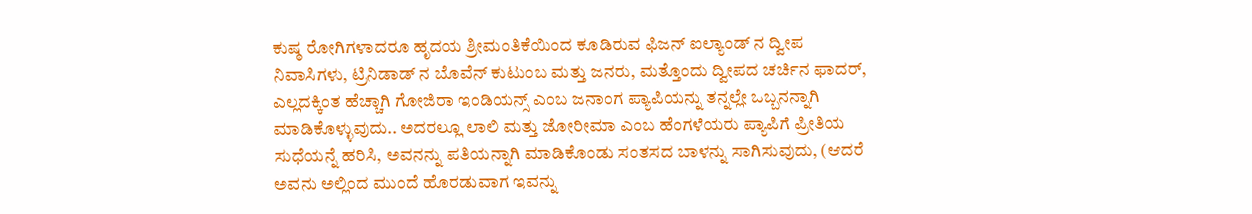ಕುಷ್ಠ ರೋಗಿಗಳಾದರೂ ಹೃದಯ ಶ್ರೀಮಂತಿಕೆಯಿಂದ ಕೂಡಿರುವ ಫಿಜನ್ ಐಲ್ಯಾಂಡ್ ನ ದ್ವೀಪ ನಿವಾಸಿಗಳು, ಟ್ರಿನಿಡಾಡ್ ನ ಬೊವೆನ್ ಕುಟುಂಬ ಮತ್ತು ಜನರು, ಮತ್ತೊಂದು ದ್ವೀಪದ ಚರ್ಚಿನ ಫಾದರ್, ಎಲ್ಲದಕ್ಕಿಂತ ಹೆಚ್ಚಾಗಿ ಗೋಜಿರಾ ಇಂಡಿಯನ್ಸ್ ಎಂಬ ಜನಾಂಗ ಪ್ಯಾಪಿಯನ್ನು ತನ್ನಲ್ಲೇ ಒಬ್ಬನನ್ನಾಗಿ ಮಾಡಿಕೊಳ್ಳುವುದು.. ಅದರಲ್ಲೂ ಲಾಲಿ ಮತ್ತು ಜೋರೀಮಾ ಎಂಬ ಹೆಂಗಳೆಯರು ಪ್ಯಾಪಿಗೆ ಪ್ರೀತಿಯ ಸುಧೆಯನ್ನೆ ಹರಿಸಿ, ಅವನನ್ನು ಪತಿಯನ್ನಾಗಿ ಮಾಡಿಕೊಂಡು ಸಂತಸದ ಬಾಳನ್ನು ಸಾಗಿಸುವುದು, (ಆದರೆ ಅವನು ಅಲ್ಲಿಂದ ಮುಂದೆ ಹೊರಡುವಾಗ ಇವನ್ನು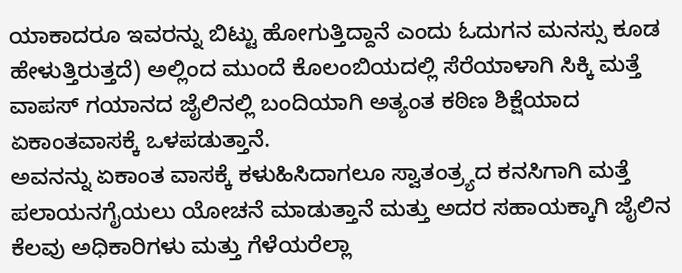ಯಾಕಾದರೂ ಇವರನ್ನು ಬಿಟ್ಟು ಹೋಗುತ್ತಿದ್ದಾನೆ ಎಂದು ಓದುಗನ ಮನಸ್ಸು ಕೂಡ ಹೇಳುತ್ತಿರುತ್ತದೆ) ಅಲ್ಲಿಂದ ಮುಂದೆ ಕೊಲಂಬಿಯದಲ್ಲಿ ಸೆರೆಯಾಳಾಗಿ ಸಿಕ್ಕಿ ಮತ್ತೆ ವಾಪಸ್ ಗಯಾನದ ಜೈಲಿನಲ್ಲಿ ಬಂದಿಯಾಗಿ ಅತ್ಯಂತ ಕಠಿಣ ಶಿಕ್ಷೆಯಾದ ಏಕಾಂತವಾಸಕ್ಕೆ ಒಳಪಡುತ್ತಾನೆ.
ಅವನನ್ನು ಏಕಾಂತ ವಾಸಕ್ಕೆ ಕಳುಹಿಸಿದಾಗಲೂ ಸ್ವಾತಂತ್ರ್ಯದ ಕನಸಿಗಾಗಿ ಮತ್ತೆ ಪಲಾಯನಗೈಯಲು ಯೋಚನೆ ಮಾಡುತ್ತಾನೆ ಮತ್ತು ಅದರ ಸಹಾಯಕ್ಕಾಗಿ ಜೈಲಿನ ಕೆಲವು ಅಧಿಕಾರಿಗಳು ಮತ್ತು ಗೆಳೆಯರೆಲ್ಲಾ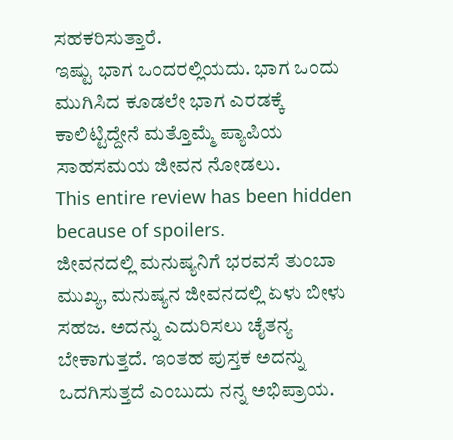ಸಹಕರಿಸುತ್ತಾರೆ.
ಇಷ್ಟು ಭಾಗ ಒಂದರಲ್ಲಿಯದು. ಭಾಗ ಒಂದು ಮುಗಿಸಿದ ಕೂಡಲೇ ಭಾಗ ಎರಡಕ್ಕೆ ಕಾಲಿಟ್ಟಿದ್ದೇನೆ ಮತ್ತೊಮ್ಮೆ ಪ್ಯಾಪಿಯ ಸಾಹಸಮಯ ಜೀವನ ನೋಡಲು.
This entire review has been hidden because of spoilers.
ಜೀವನದಲ್ಲಿ ಮನುಷ್ಯನಿಗೆ ಭರವಸೆ ತುಂಬಾ ಮುಖ್ಯ, ಮನುಷ್ಯನ ಜೀವನದಲ್ಲಿ ಏಳು ಬೀಳು ಸಹಜ. ಅದನ್ನು ಎದುರಿಸಲು ಚೈತನ್ಯ ಬೇಕಾಗುತ್ತದೆ. ಇಂತಹ ಪುಸ್ತಕ ಅದನ್ನು ಒದಗಿಸುತ್ತದೆ ಎಂಬುದು ನನ್ನ ಅಭಿಪ್ರಾಯ.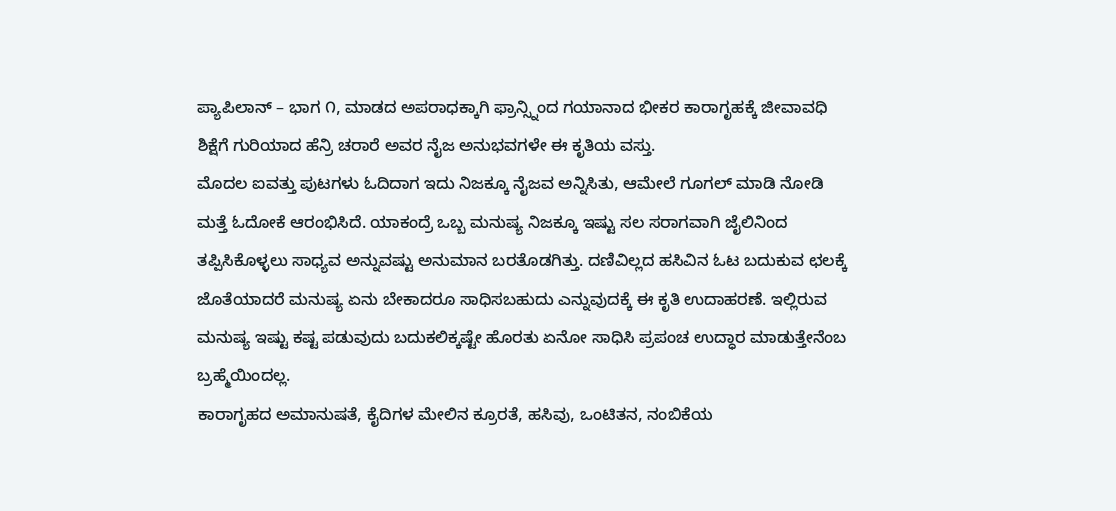ಪ್ಯಾಪಿಲಾನ್ – ಭಾಗ ೧, ಮಾಡದ ಅಪರಾಧಕ್ಕಾಗಿ ಫ್ರಾನ್ಸ್ನಿಂದ ಗಯಾನಾದ ಭೀಕರ ಕಾರಾಗೃಹಕ್ಕೆ ಜೀವಾವಧಿ ಶಿಕ್ಷೆಗೆ ಗುರಿಯಾದ ಹೆನ್ರಿ ಚರಾರೆ ಅವರ ನೈಜ ಅನುಭವಗಳೇ ಈ ಕೃತಿಯ ವಸ್ತು.
ಮೊದಲ ಐವತ್ತು ಪುಟಗಳು ಓದಿದಾಗ ಇದು ನಿಜಕ್ಕೂ ನೈಜವ ಅನ್ನಿಸಿತು, ಆಮೇಲೆ ಗೂಗಲ್ ಮಾಡಿ ನೋಡಿ ಮತ್ತೆ ಓದೋಕೆ ಆರಂಭಿಸಿದೆ. ಯಾಕಂದ್ರೆ ಒಬ್ಬ ಮನುಷ್ಯ ನಿಜಕ್ಕೂ ಇಷ್ಟು ಸಲ ಸರಾಗವಾಗಿ ಜೈಲಿನಿಂದ ತಪ್ಪಿಸಿಕೊಳ್ಳಲು ಸಾಧ್ಯವ ಅನ್ನುವಷ್ಟು ಅನುಮಾನ ಬರತೊಡಗಿತ್ತು. ದಣಿವಿಲ್ಲದ ಹಸಿವಿನ ಓಟ ಬದುಕುವ ಛಲಕ್ಕೆ ಜೊತೆಯಾದರೆ ಮನುಷ್ಯ ಏನು ಬೇಕಾದರೂ ಸಾಧಿಸಬಹುದು ಎನ್ನುವುದಕ್ಕೆ ಈ ಕೃತಿ ಉದಾಹರಣೆ. ಇಲ್ಲಿರುವ ಮನುಷ್ಯ ಇಷ್ಟು ಕಷ್ಟ ಪಡುವುದು ಬದುಕಲಿಕ್ಕಷ್ಟೇ ಹೊರತು ಏನೋ ಸಾಧಿಸಿ ಪ್ರಪಂಚ ಉದ್ಧಾರ ಮಾಡುತ್ತೇನೆಂಬ ಬ್ರಹ್ಮೆಯಿಂದಲ್ಲ.
ಕಾರಾಗೃಹದ ಅಮಾನುಷತೆ, ಕೈದಿಗಳ ಮೇಲಿನ ಕ್ರೂರತೆ, ಹಸಿವು, ಒಂಟಿತನ, ನಂಬಿಕೆಯ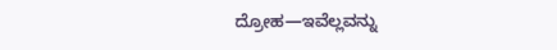ದ್ರೋಹ—ಇವೆಲ್ಲವನ್ನು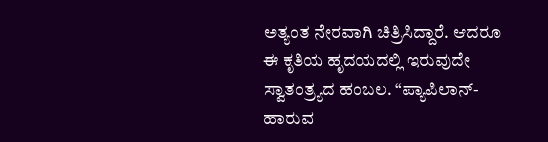ಅತ್ಯಂತ ನೇರವಾಗಿ ಚಿತ್ರಿಸಿದ್ದಾರೆ. ಆದರೂ ಈ ಕೃತಿಯ ಹೃದಯದಲ್ಲಿ ಇರುವುದೇ ಸ್ವಾತಂತ್ರ್ಯದ ಹಂಬಲ. “ಪ್ಯಾಪಿಲಾನ್-ಹಾರುವ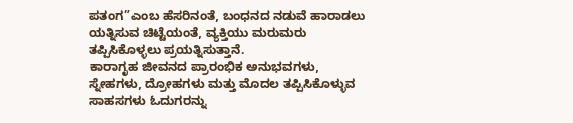ಪತಂಗ”ಎಂಬ ಹೆಸರಿನಂತೆ, ಬಂಧನದ ನಡುವೆ ಹಾರಾಡಲು ಯತ್ನಿಸುವ ಚಿಟ್ಟೆಯಂತೆ, ವ್ಯಕ್ತಿಯು ಮರುಮರು ತಪ್ಪಿಸಿಕೊಳ್ಳಲು ಪ್ರಯತ್ನಿಸುತ್ತಾನೆ.
ಕಾರಾಗೃಹ ಜೀವನದ ಪ್ರಾರಂಭಿಕ ಅನುಭವಗಳು, ಸ್ನೇಹಗಳು, ದ್ರೋಹಗಳು ಮತ್ತು ಮೊದಲ ತಪ್ಪಿಸಿಕೊಳ್ಳುವ ಸಾಹಸಗಳು ಓದುಗರನ್ನು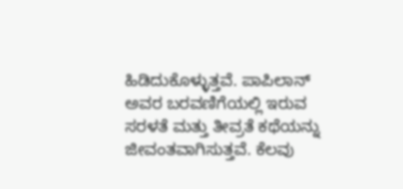ಹಿಡಿದುಕೊಳ್ಳುತ್ತವೆ. ಪಾಪಿಲಾನ್ ಅವರ ಬರವಣಿಗೆಯಲ್ಲಿ ಇರುವ ಸರಳತೆ ಮತ್ತು ತೀವ್ರತೆ ಕಥೆಯನ್ನು ಜೀವಂತವಾಗಿಸುತ್ತವೆ. ಕೆಲವು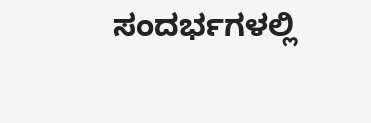ಸಂದರ್ಭಗಳಲ್ಲಿ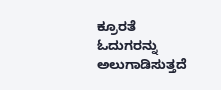ಕ್ರೂರತೆ ಓದುಗರನ್ನು ಅಲುಗಾಡಿಸುತ್ತದೆ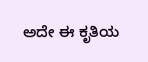ಅದೇ ಈ ಕೃತಿಯ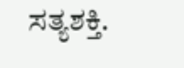ಸತ್ಯಶಕ್ತಿ.